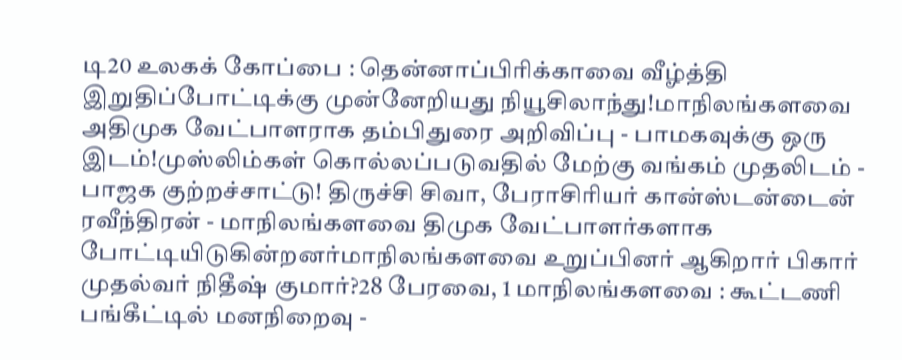டி20 உலகக் கோப்பை : தென்னாப்பிரிக்காவை வீழ்த்தி இறுதிப்போட்டிக்கு முன்னேறியது நியூசிலாந்து!மாநிலங்களவை அதிமுக வேட்பாளராக தம்பிதுரை அறிவிப்பு - பாமகவுக்கு ஒரு இடம்!முஸ்லிம்கள் கொல்லப்படுவதில் மேற்கு வங்கம் முதலிடம் - பாஜக குற்றச்சாட்டு! திருச்சி சிவா, பேராசிரியர் கான்ஸ்டன்டைன் ரவீந்திரன் - மாநிலங்களவை திமுக வேட்பாளர்களாக போட்டியிடுகின்றனர்மாநிலங்களவை உறுப்பினர் ஆகிறார் பிகார் முதல்வர் நிதீஷ் குமார்?28 பேரவை, 1 மாநிலங்களவை : கூட்டணி பங்கீட்டில் மனநிறைவு -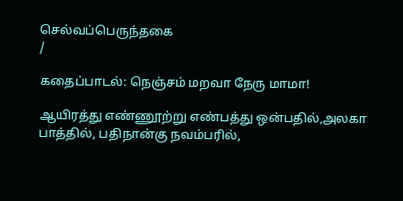செல்வப்பெருந்தகை
/

கதைப்பாடல்: நெஞ்சம் மறவா நேரு மாமா!

ஆயிரத்து எண்ணூற்று எண்பத்து ஒன்பதில்,அலகா பாத்தில், பதிநான்கு நவம்பரில்,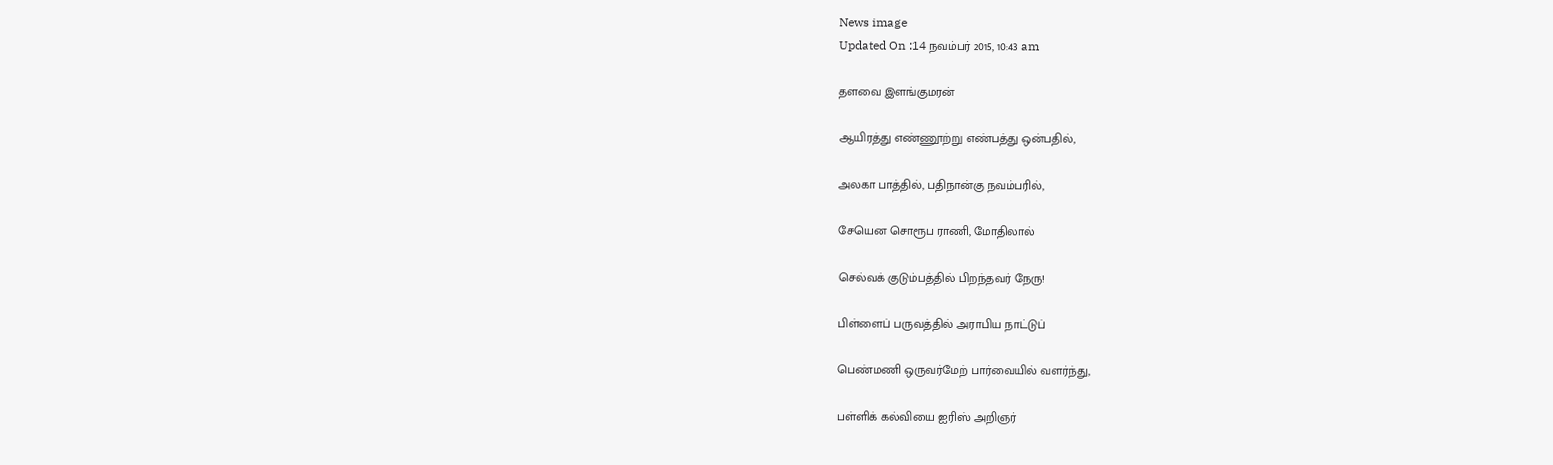News image
Updated On :14 நவம்பர் 2015, 10:43 am

தளவை இளங்குமரன்

ஆயிரத்து எண்ணூற்று எண்பத்து ஒன்பதில்,

அலகா பாத்தில், பதிநான்கு நவம்பரில்,

சேயென சொரூப ராணி, மோதிலால்

செல்வக் குடும்பத்தில் பிறந்தவர் நேரு!

பிள்ளைப் பருவத்தில் அராபிய நாட்டுப்

பெண்மணி ஒருவர்மேற் பார்வையில் வளர்ந்து,

பள்ளிக் கல்வியை ஐரிஸ் அறிஞர்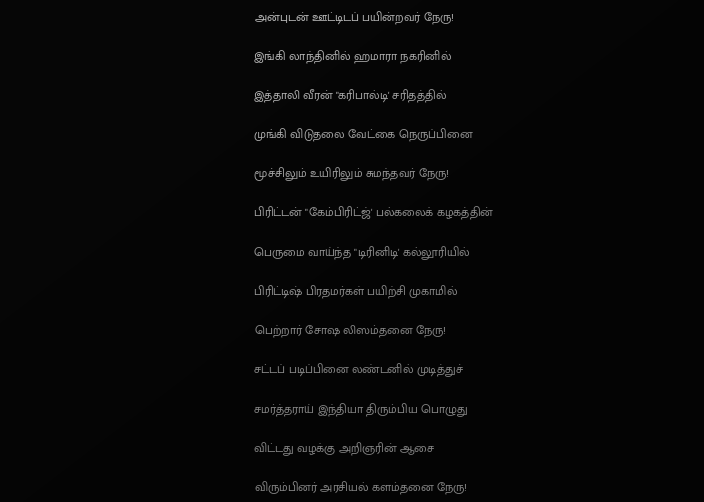அன்புடன் ஊட்டிடப் பயின்றவர் நேரு!

இங்கி லாந்தினில் ஹமாரா நகரினில்

இத்தாலி வீரன் "கரிபால்டி' சரிதத்தில்

முங்கி விடுதலை வேட்கை நெருப்பினை

மூச்சிலும் உயிரிலும் சுமந்தவர் நேரு!

பிரிட்டன் "கேம்பிரிட்ஜ்' பல்கலைக் கழகத்தின்

பெருமை வாய்ந்த "டிரினிடி' கல்லூரியில்

பிரிட்டிஷ் பிரதமர்கள் பயிற்சி முகாமில்

பெற்றார் சோஷ லிஸம்தனை நேரு!

சட்டப் படிப்பினை லண்டனில் முடித்துச்

சமர்த்தராய் இந்தியா திரும்பிய பொழுது

விட்டது வழக்கு அறிஞரின் ஆசை

விரும்பினர் அரசியல் களம்தனை நேரு!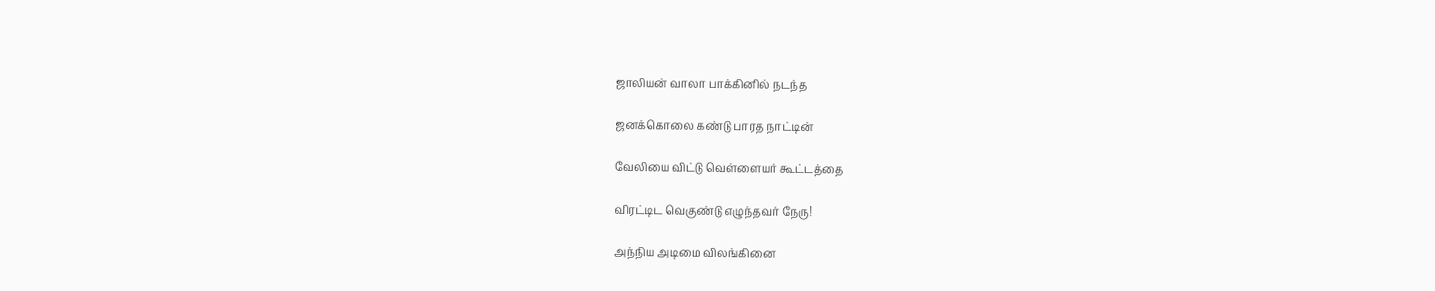ஜாலியன் வாலா பாக்கினில் நடந்த

ஜனக்கொலை கண்டு பாரத நாட்டின்

வேலியை விட்டு வெள்ளையர் கூட்டத்தை

விரட்டிட வெகுண்டு எழுந்தவர் நேரு!

அந்நிய அடிமை விலங்கினை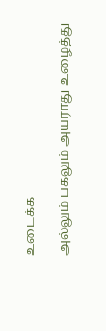உடைக்க

அல்லும் பகலும் அயராது உழைத்து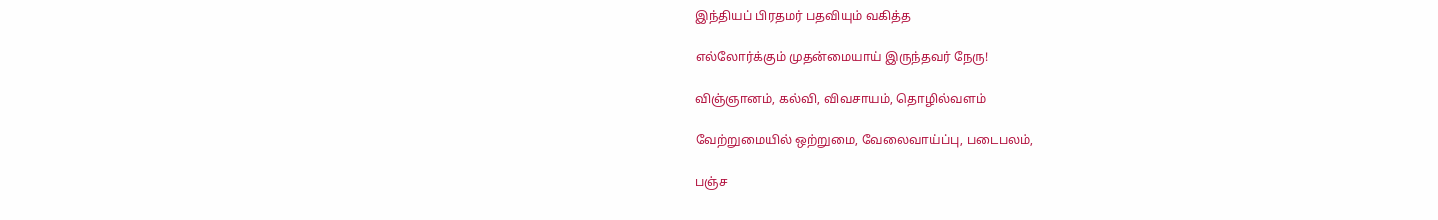இந்தியப் பிரதமர் பதவியும் வகித்த

எல்லோர்க்கும் முதன்மையாய் இருந்தவர் நேரு!

விஞ்ஞானம், கல்வி, விவசாயம், தொழில்வளம்

வேற்றுமையில் ஒற்றுமை, வேலைவாய்ப்பு, படைபலம்,

பஞ்ச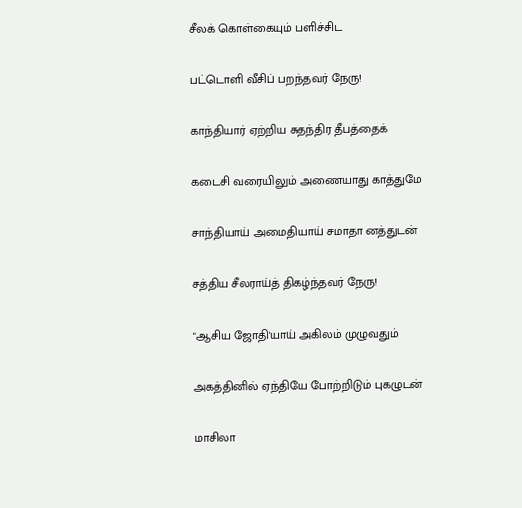சீலக் கொள்கையும் பளிச்சிட

பட்டொளி வீசிப் பறந்தவர் நேரு!

காந்தியார் ஏற்றிய சுதந்திர தீபத்தைக்

கடைசி வரையிலும் அணையாது காத்துமே

சாந்தியாய் அமைதியாய் சமாதா னத்துடன்

சத்திய சீலராய்த் திகழ்ந்தவர் நேரு!

"ஆசிய ஜோதி'யாய் அகிலம் முழுவதும்

அகத்தினில் ஏந்தியே போற்றிடும் புகழுடன்

மாசிலா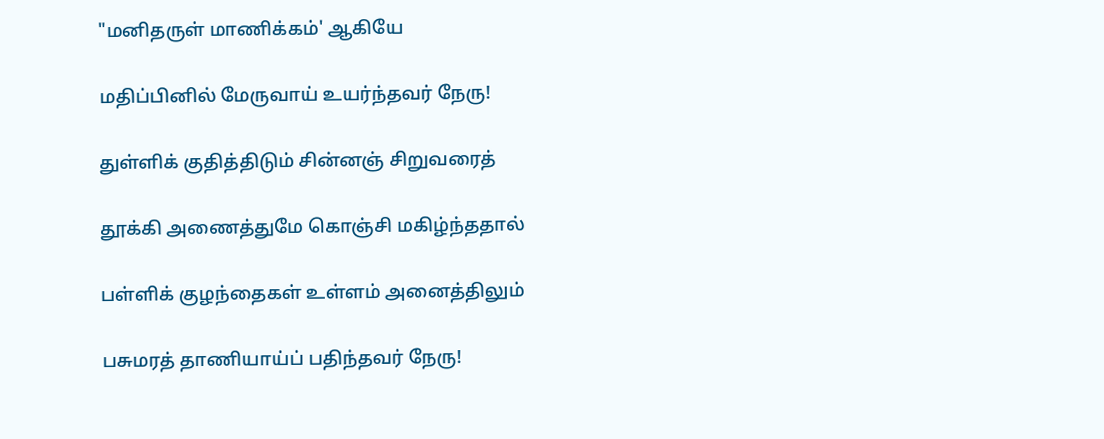"மனிதருள் மாணிக்கம்' ஆகியே

மதிப்பினில் மேருவாய் உயர்ந்தவர் நேரு!

துள்ளிக் குதித்திடும் சின்னஞ் சிறுவரைத்

தூக்கி அணைத்துமே கொஞ்சி மகிழ்ந்ததால்

பள்ளிக் குழந்தைகள் உள்ளம் அனைத்திலும்

பசுமரத் தாணியாய்ப் பதிந்தவர் நேரு!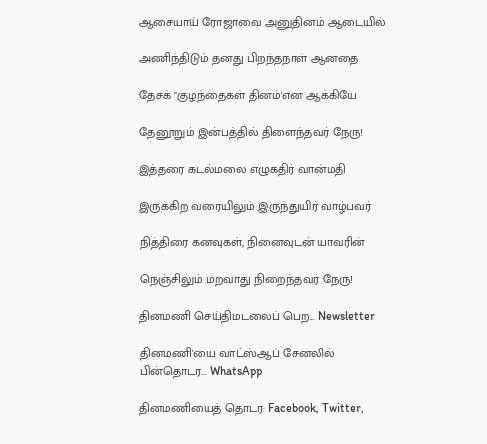ஆசையாய் ரோஜாவை அனுதினம் ஆடையில்

அணிந்திடும் தனது பிறந்தநாள் ஆனதை

தேசக் "குழந்தைகள் தினம்'என ஆக்கியே

தேனூறும் இன்பத்தில் திளைந்தவர் நேரு!

இத்தரை கடல்மலை எழுகதிர் வான்மதி

இருக்கிற வரையிலும் இருந்துயிர் வாழ்பவர்

நித்திரை கனவுகள், நினைவுடன் யாவரின்

நெஞ்சிலும் மறவாது நிறைந்தவர் நேரு!

தினமணி செய்திமடலைப் பெற... Newsletter

தினமணி'யை வாட்ஸ்ஆப் சேனலில் பின்தொடர... WhatsApp

தினமணியைத் தொடர: Facebook, Twitter,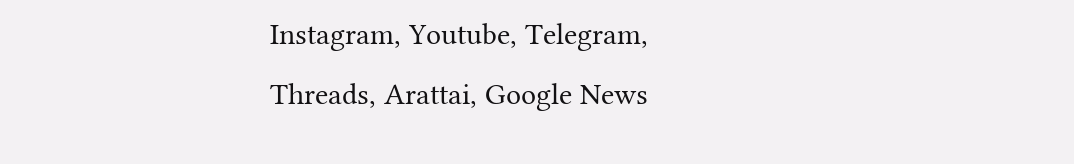Instagram, Youtube, Telegram, Threads, Arattai, Google News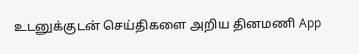உடனுக்குடன் செய்திகளை அறிய தினமணி App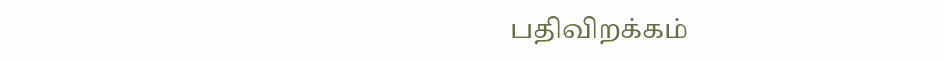பதிவிறக்கம்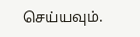செய்யவும்.